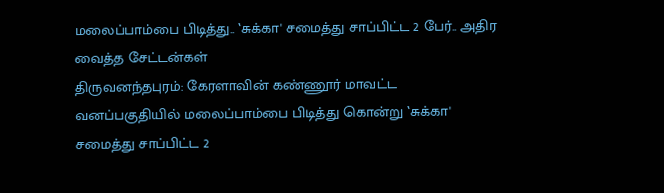மலைப்பாம்பை பிடித்து.. ‛சுக்கா' சமைத்து சாப்பிட்ட 2 பேர்.. அதிர வைத்த சேட்டன்கள்
திருவனந்தபுரம்: கேரளாவின் கண்ணூர் மாவட்ட வனப்பகுதியில் மலைப்பாம்பை பிடித்து கொன்று ‛சுக்கா' சமைத்து சாப்பிட்ட 2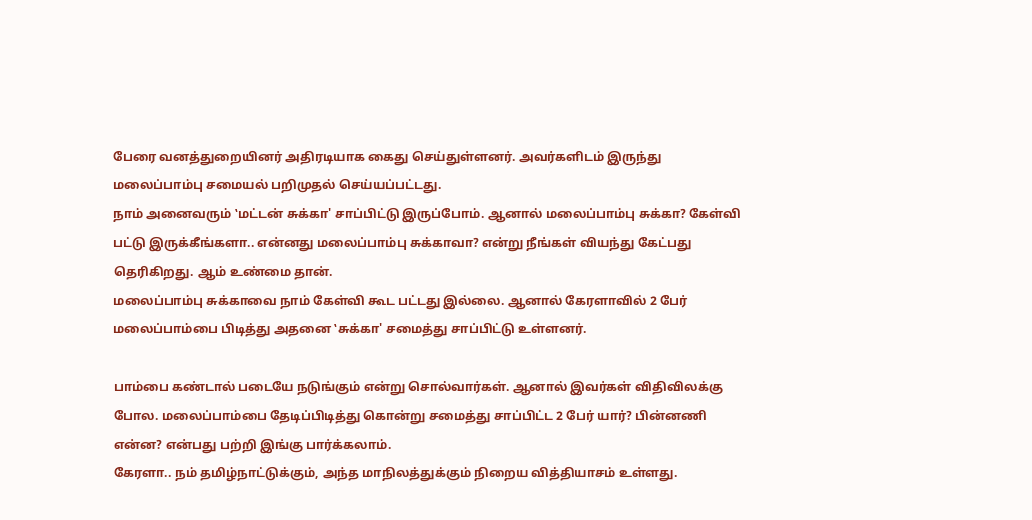பேரை வனத்துறையினர் அதிரடியாக கைது செய்துள்ளனர். அவர்களிடம் இருந்து மலைப்பாம்பு சமையல் பறிமுதல் செய்யப்பட்டது.
நாம் அனைவரும் ‛மட்டன் சுக்கா' சாப்பிட்டு இருப்போம். ஆனால் மலைப்பாம்பு சுக்கா? கேள்வி பட்டு இருக்கீங்களா.. என்னது மலைப்பாம்பு சுக்காவா? என்று நீங்கள் வியந்து கேட்பது தெரிகிறது. ஆம் உண்மை தான்.
மலைப்பாம்பு சுக்காவை நாம் கேள்வி கூட பட்டது இல்லை. ஆனால் கேரளாவில் 2 பேர் மலைப்பாம்பை பிடித்து அதனை ‛சுக்கா' சமைத்து சாப்பிட்டு உள்ளனர்.

பாம்பை கண்டால் படையே நடுங்கும் என்று சொல்வார்கள். ஆனால் இவர்கள் விதிவிலக்கு போல. மலைப்பாம்பை தேடிப்பிடித்து கொன்று சமைத்து சாப்பிட்ட 2 பேர் யார்? பின்னணி என்ன? என்பது பற்றி இங்கு பார்க்கலாம்.
கேரளா.. நம் தமிழ்நாட்டுக்கும், அந்த மாநிலத்துக்கும் நிறைய வித்தியாசம் உள்ளது.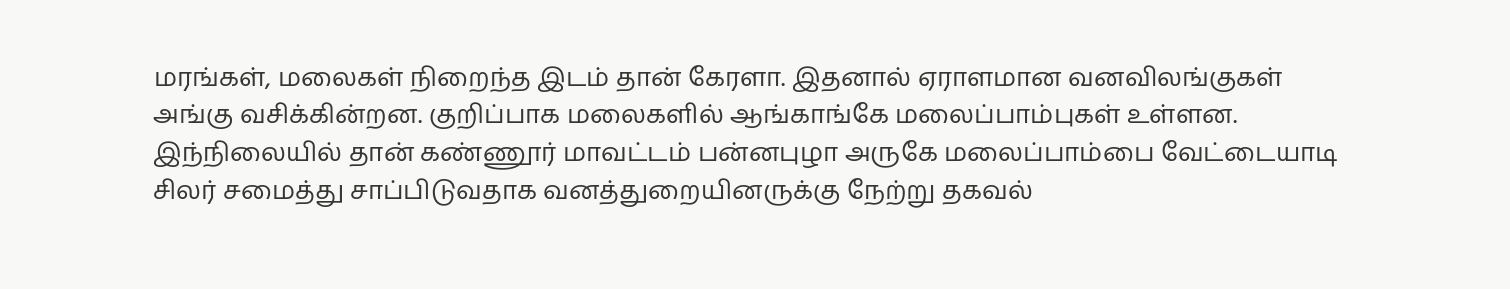மரங்கள், மலைகள் நிறைந்த இடம் தான் கேரளா. இதனால் ஏராளமான வனவிலங்குகள் அங்கு வசிக்கின்றன. குறிப்பாக மலைகளில் ஆங்காங்கே மலைப்பாம்புகள் உள்ளன. இந்நிலையில் தான் கண்ணூர் மாவட்டம் பன்னபுழா அருகே மலைப்பாம்பை வேட்டையாடி சிலர் சமைத்து சாப்பிடுவதாக வனத்துறையினருக்கு நேற்று தகவல்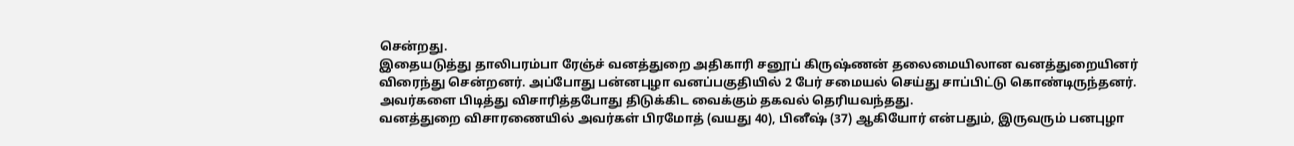சென்றது.
இதையடுத்து தாலிபரம்பா ரேஞ்ச் வனத்துறை அதிகாரி சனூப் கிருஷ்ணன் தலைமையிலான வனத்துறையினர் விரைந்து சென்றனர். அப்போது பன்னபுழா வனப்பகுதியில் 2 பேர் சமையல் செய்து சாப்பிட்டு கொண்டிருந்தனர். அவர்களை பிடித்து விசாரித்தபோது திடுக்கிட வைக்கும் தகவல் தெரியவந்தது.
வனத்துறை விசாரணையில் அவர்கள் பிரமோத் (வயது 40), பினீஷ் (37) ஆகியோர் என்பதும், இருவரும் பனபுழா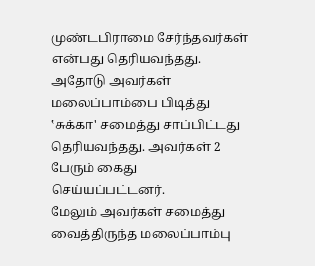முண்டபிராமை சேர்ந்தவர்கள் என்பது தெரியவந்தது. அதோடு அவர்கள் மலைப்பாம்பை பிடித்து ‛சுக்கா' சமைத்து சாப்பிட்டது தெரியவந்தது. அவர்கள் 2 பேரும் கைது செய்யப்பட்டனர்.
மேலும் அவர்கள் சமைத்து வைத்திருந்த மலைப்பாம்பு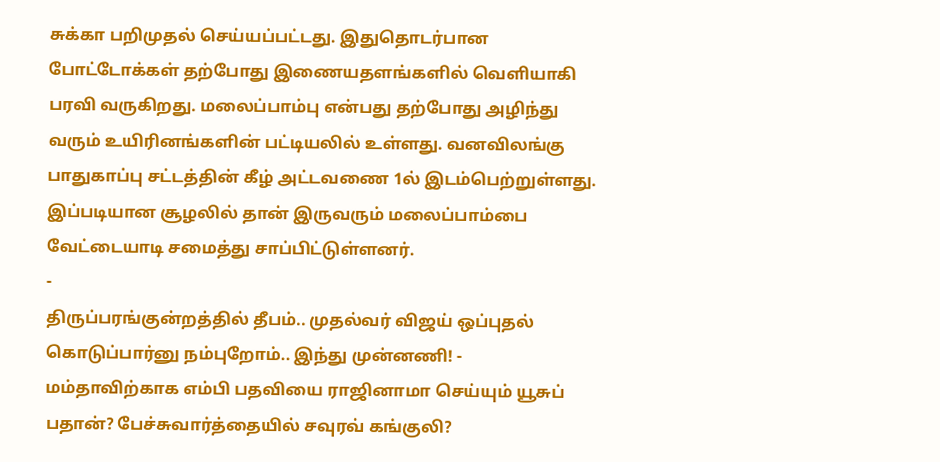சுக்கா பறிமுதல் செய்யப்பட்டது. இதுதொடர்பான போட்டோக்கள் தற்போது இணையதளங்களில் வெளியாகி பரவி வருகிறது. மலைப்பாம்பு என்பது தற்போது அழிந்து வரும் உயிரினங்களின் பட்டியலில் உள்ளது. வனவிலங்கு பாதுகாப்பு சட்டத்தின் கீழ் அட்டவணை 1ல் இடம்பெற்றுள்ளது. இப்படியான சூழலில் தான் இருவரும் மலைப்பாம்பை வேட்டையாடி சமைத்து சாப்பிட்டுள்ளனர்.
-
திருப்பரங்குன்றத்தில் தீபம்.. முதல்வர் விஜய் ஒப்புதல் கொடுப்பார்னு நம்புறோம்.. இந்து முன்னணி! -
மம்தாவிற்காக எம்பி பதவியை ராஜினாமா செய்யும் யூசுப் பதான்? பேச்சுவார்த்தையில் சவுரவ் கங்குலி?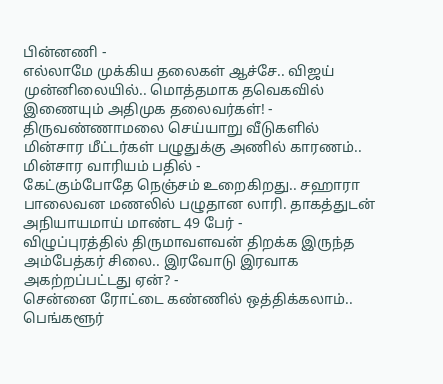பின்னணி -
எல்லாமே முக்கிய தலைகள் ஆச்சே.. விஜய் முன்னிலையில்.. மொத்தமாக தவெகவில் இணையும் அதிமுக தலைவர்கள்! -
திருவண்ணாமலை செய்யாறு வீடுகளில் மின்சார மீட்டர்கள் பழுதுக்கு அணில் காரணம்.. மின்சார வாரியம் பதில் -
கேட்கும்போதே நெஞ்சம் உறைகிறது.. சஹாரா பாலைவன மணலில் பழுதான லாரி. தாகத்துடன் அநியாயமாய் மாண்ட 49 பேர் -
விழுப்புரத்தில் திருமாவளவன் திறக்க இருந்த அம்பேத்கர் சிலை.. இரவோடு இரவாக அகற்றப்பட்டது ஏன்? -
சென்னை ரோட்டை கண்ணில் ஒத்திக்கலாம்.. பெங்களூர்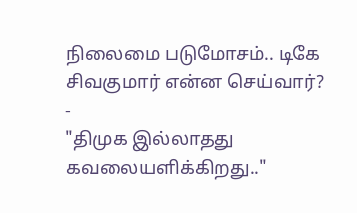நிலைமை படுமோசம்.. டிகே சிவகுமார் என்ன செய்வார்? -
"திமுக இல்லாதது கவலையளிக்கிறது.."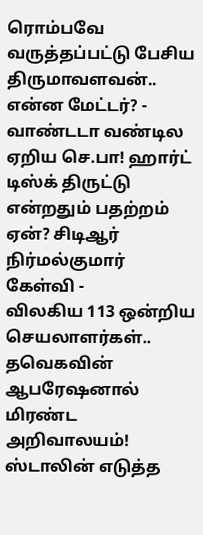ரொம்பவே வருத்தப்பட்டு பேசிய திருமாவளவன்.. என்ன மேட்டர்? -
வாண்டடா வண்டில ஏறிய செ.பா! ஹார்ட் டிஸ்க் திருட்டு என்றதும் பதற்றம் ஏன்? சிடிஆர் நிர்மல்குமார் கேள்வி -
விலகிய 113 ஒன்றிய செயலாளர்கள்.. தவெகவின் ஆபரேஷனால் மிரண்ட அறிவாலயம்! ஸ்டாலின் எடுத்த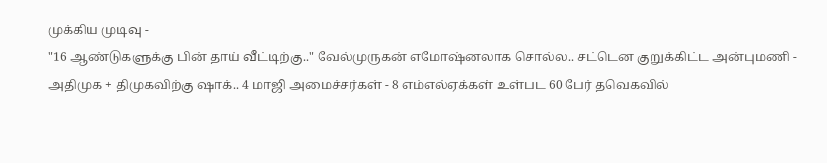முக்கிய முடிவு -
"16 ஆண்டுகளுக்கு பின் தாய் வீட்டிற்கு.." வேல்முருகன் எமோஷ்னலாக சொல்ல.. சட்டென குறுக்கிட்ட அன்புமணி -
அதிமுக + திமுகவிற்கு ஷாக்.. 4 மாஜி அமைச்சர்கள் - 8 எம்எல்ஏக்கள் உள்பட 60 பேர் தவெகவில்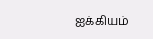ஐக்கியம்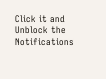Click it and Unblock the Notifications